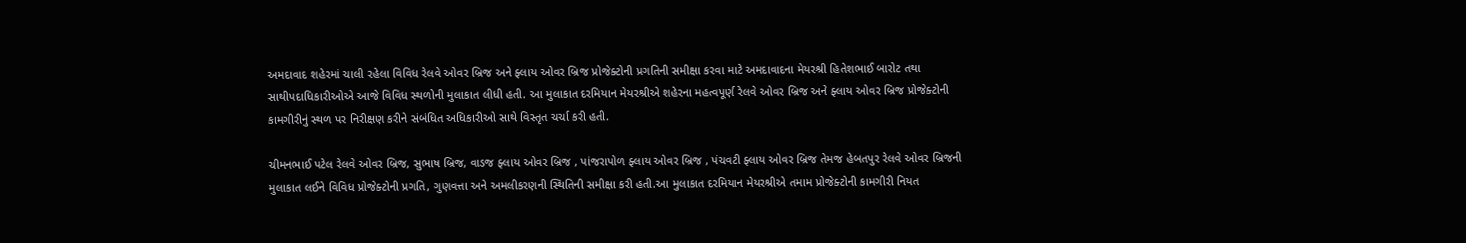અમદાવાદ શહેરમાં ચાલી રહેલા વિવિધ રેલવે ઓવર બ્રિજ અને ફ્લાય ઓવર બ્રિજ પ્રોજેક્ટોની પ્રગતિની સમીક્ષા કરવા માટે અમદાવાદના મેયરશ્રી હિતેશભાઈ બારોટ તથા સાથીપદાધિકારીઓએ આજે વિવિધ સ્થળોની મુલાકાત લીધી હતી. આ મુલાકાત દરમિયાન મેયરશ્રીએ શહેરના મહત્વપૂર્ણ રેલવે ઓવર બ્રિજ અને ફ્લાય ઓવર બ્રિજ પ્રોજેક્ટોની કામગીરીનું સ્થળ પર નિરીક્ષણ કરીને સંબંધિત અધિકારીઓ સાથે વિસ્તૃત ચર્ચા કરી હતી.

ચીમનભાઈ પટેલ રેલવે ઓવર બ્રિજ, સુભાષ બ્રિજ, વાડજ ફ્લાય ઓવર બ્રિજ , પાંજરાપોળ ફ્લાય ઓવર બ્રિજ , પંચવટી ફ્લાય ઓવર બ્રિજ તેમજ હેબતપુર રેલવે ઓવર બ્રિજની મુલાકાત લઈને વિવિધ પ્રોજેક્ટોની પ્રગતિ, ગુણવત્તા અને અમલીકરણની સ્થિતિની સમીક્ષા કરી હતી.આ મુલાકાત દરમિયાન મેયરશ્રીએ તમામ પ્રોજેક્ટોની કામગીરી નિયત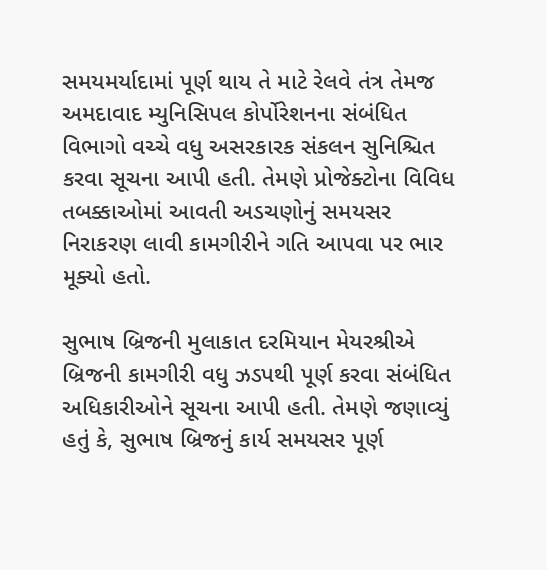સમયમર્યાદામાં પૂર્ણ થાય તે માટે રેલવે તંત્ર તેમજ અમદાવાદ મ્યુનિસિપલ કોર્પોરેશનના સંબંધિત વિભાગો વચ્ચે વધુ અસરકારક સંકલન સુનિશ્ચિત કરવા સૂચના આપી હતી. તેમણે પ્રોજેક્ટોના વિવિધ તબક્કાઓમાં આવતી અડચણોનું સમયસર નિરાકરણ લાવી કામગીરીને ગતિ આપવા પર ભાર મૂક્યો હતો.

સુભાષ બ્રિજની મુલાકાત દરમિયાન મેયરશ્રીએ બ્રિજની કામગીરી વધુ ઝડપથી પૂર્ણ કરવા સંબંધિત અધિકારીઓને સૂચના આપી હતી. તેમણે જણાવ્યું હતું કે, સુભાષ બ્રિજનું કાર્ય સમયસર પૂર્ણ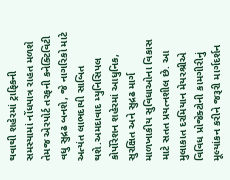થવાથી શહેરમાં ટ્રાફિકની સમસ્યામાં નોંધપાત્ર રાહત મળશે તેમજ એરપોર્ટ તરફની કનેક્ટિવિટી વધુ સુદ્રઢ બનશે, જે નાગરિકો માટે અત્યંત લાભદાયી સાબિત થશે.અમદાવાદ મ્યુનિસિપલ કોર્પોરેશન શહેરમાં આધુનિક, સુરક્ષિત અને સુદ્રઢ માર્ગ માળખાકીય સુવિધાઓના વિકાસ માટે સતત પ્રયત્નશીલ છે. આ મુલાકાત દરમિયાન મેયરશ્રીએ વિવિધ પ્રોજેક્ટોની કામગીરીનું મૂલ્યાંકન કરીને જરૂરી માર્ગદર્શન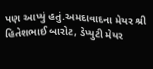પણ આપ્યું હતું.અમદાવાદના મેયર શ્રી હિતેશભાઈ બારોટ, ડેપ્યુટી મેયર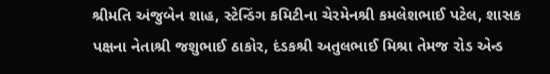શ્રીમતિ અંજુબેન શાહ, સ્ટેન્ડિંગ કમિટીના ચેરમેનશ્રી કમલેશભાઈ પટેલ, શાસક પક્ષના નેતાશ્રી જશુભાઈ ઠાકોર, દંડકશ્રી અતુલભાઈ મિશ્રા તેમજ રોડ એન્ડ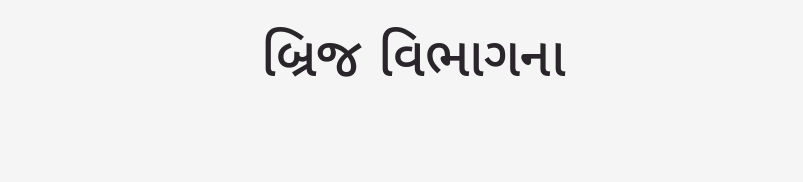બ્રિજ વિભાગના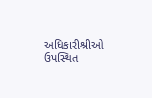અધિકારીશ્રીઓ ઉપસ્થિત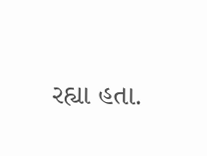રહ્યા હતા.